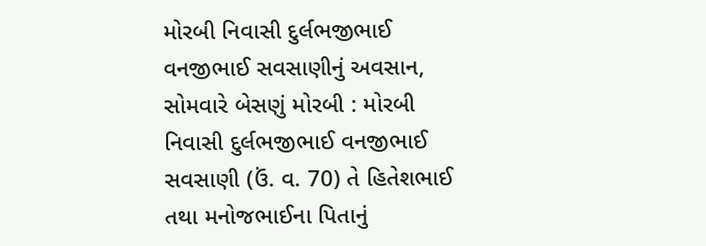મોરબી નિવાસી દુર્લભજીભાઈ વનજીભાઈ સવસાણીનું અવસાન, સોમવારે બેસણું મોરબી : મોરબી નિવાસી દુર્લભજીભાઈ વનજીભાઈ સવસાણી (ઉં. વ. 70) તે હિતેશભાઈ તથા મનોજભાઈના પિતાનું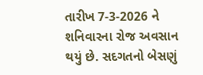તારીખ 7-3-2026 ને શનિવારના રોજ અવસાન થયું છે. સદગતનો બેસણું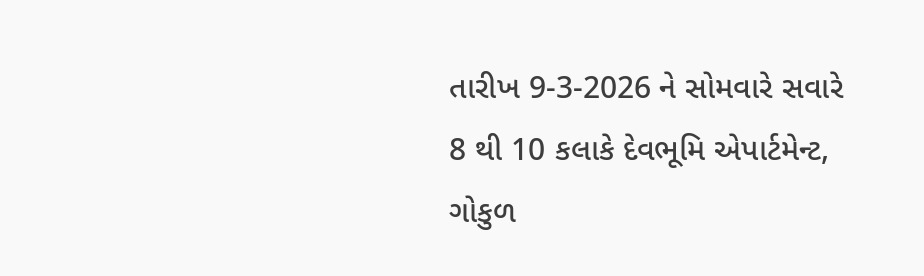તારીખ 9-3-2026 ને સોમવારે સવારે 8 થી 10 કલાકે દેવભૂમિ એપાર્ટમેન્ટ, ગોકુળ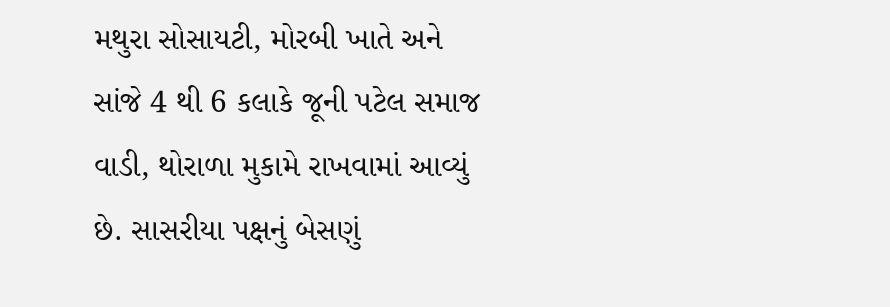મથુરા સોસાયટી, મોરબી ખાતે અને સાંજે 4 થી 6 કલાકે જૂની પટેલ સમાજ વાડી, થોરાળા મુકામે રાખવામાં આવ્યું છે. સાસરીયા પક્ષનું બેસણું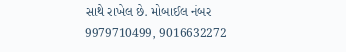સાથે રાખેલ છે. મોબાઈલ નંબર 9979710499, 9016632272